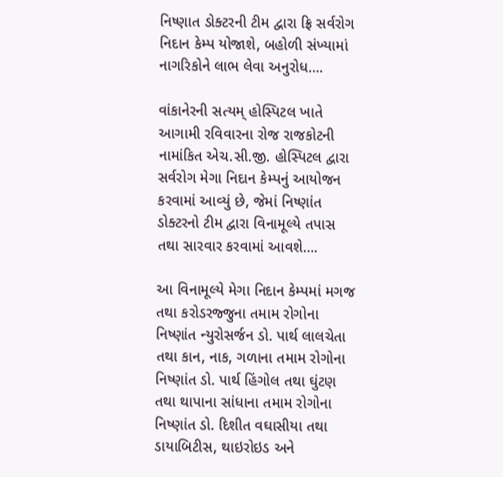નિષ્ણાત ડોક્ટરની ટીમ દ્વારા ફ્રિ સર્વરોગ નિદાન કેમ્પ યોજાશે, બહોળી સંખ્યામાં નાગરિકોને લાભ લેવા અનુરોધ….

વાંકાનેરની સત્યમ્ હોસ્પિટલ ખાતે આગામી રવિવારના રોજ રાજકોટની નામાંકિત એચ.સી.જી. હોસ્પિટલ દ્વારા સર્વરોગ મેગા નિદાન કેમ્પનું આયોજન કરવામાં આવ્યું છે, જેમાં નિષ્ણાંત ડોક્ટરનો ટીમ દ્વારા વિનામૂલ્યે તપાસ તથા સારવાર કરવામાં આવશે….

આ વિનામૂલ્યે મેગા નિદાન કેમ્પમાં મગજ તથા કરોડરજ્જુના તમામ રોગોના નિષ્ણાંત ન્યુરોસર્જન ડો. પાર્થ લાલચેતા તથા કાન, નાક, ગળાના તમામ રોગોના નિષ્ણાંત ડો. પાર્થ હિંગોલ તથા ઘુંટણ તથા થાપાના સાંધાના તમામ રોગોના નિષ્ણાંત ડો. દિશીત વઘાસીયા તથા ડાયાબિટીસ, થાઇરોઇડ અને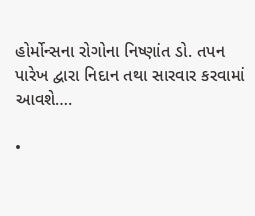હોર્મોન્સના રોગોના નિષ્ણાંત ડો. તપન પારેખ દ્વારા નિદાન તથા સારવાર કરવામાં આવશે….

•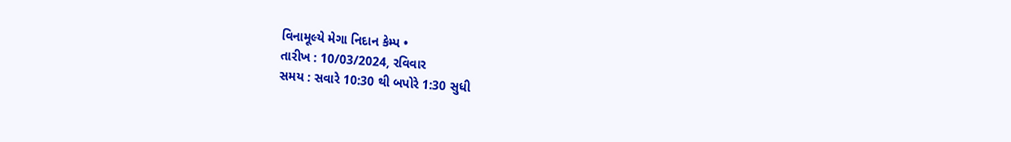વિનામૂલ્યે મેગા નિદાન કેમ્પ •
તારીખ : 10/03/2024, રવિવાર
સમય : સવારે 10:30 થી બપોરે 1:30 સુધી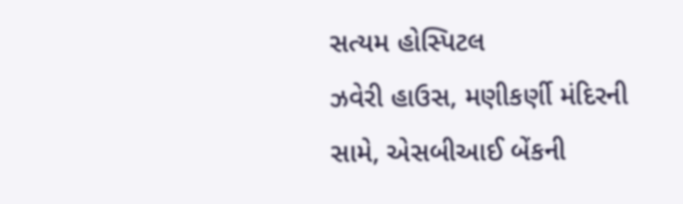સત્યમ હોસ્પિટલ
ઝવેરી હાઉસ, મણીકર્ણી મંદિરની સામે, એસબીઆઈ બેંકની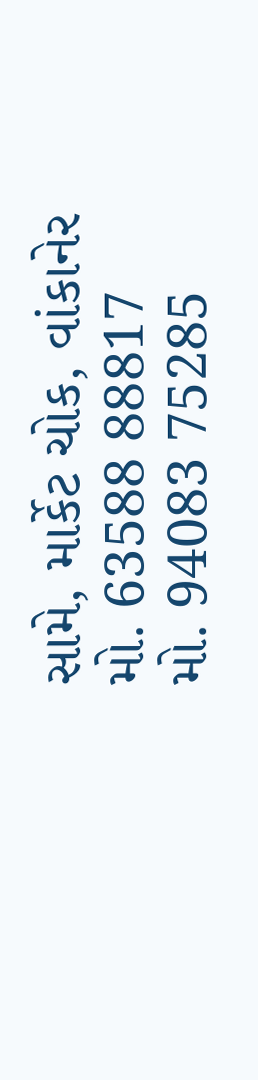સામે, માર્કેટ ચોક, વાંકાનેર
મો. 63588 88817
મો. 94083 75285